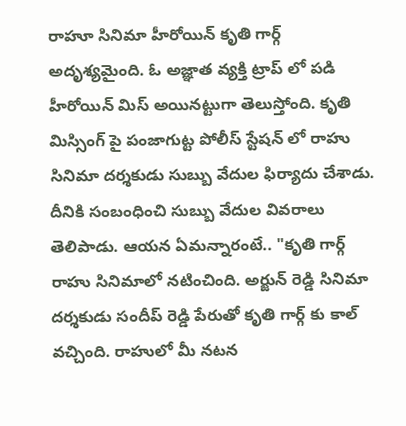రాహూ సినిమా హీరోయిన్ కృతి గార్గ్ అదృశ్యమైంది. ఓ అజ్ఞాత వ్యక్తి ట్రాప్ లో పడి హీరోయిన్ మిస్ అయినట్టుగా తెలుస్తోంది. కృతి మిస్సింగ్ పై పంజాగుట్ట పోలీస్ స్టేషన్ లో రాహు సినిమా దర్శకుడు సుబ్బు వేదుల ఫిర్యాదు చేశాడు. దీనికి సంబంధించి సుబ్బు వేదుల వివరాలు తెలిపాడు. ఆయన ఏమన్నారంటే.. "కృతి గార్గ్ రాహు సినిమాలో నటించింది. అర్జున్ రెడ్డి సినిమా దర్శకుడు సందీప్ రెడ్డి పేరుతో కృతి గార్గ్ కు కాల్ వచ్చింది. రాహులో మీ నటన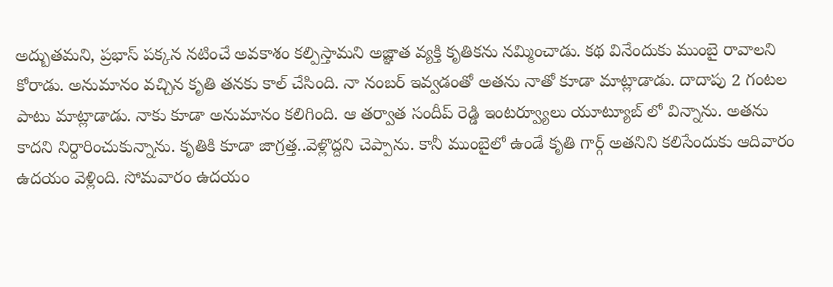అద్బుతమని, ప్రభాస్ పక్కన నటించే అవకాశం కల్పిస్తామని అజ్ఞాత వ్యక్తి కృతికను నమ్మించాడు. కథ వినేందుకు ముంబై రావాలని కోరాడు. అనుమానం వచ్చిన కృతి తనకు కాల్ చేసింది. నా నంబర్ ఇవ్వడంతో అతను నాతో కూడా మాట్లాడాడు. దాదాపు 2 గంటల పాటు మాట్లాడాడు. నాకు కూడా అనుమానం కలిగింది. ఆ తర్వాత సందీప్ రెడ్డి ఇంటర్వ్యూలు యూట్యూబ్ లో విన్నాను. అతను కాదని నిర్దారించుకున్నాను. కృతికి కూడా జాగ్రత్త..వెళ్లొద్దని చెప్పాను. కానీ ముంబైలో ఉండే కృతి గార్గ్ అతనిని కలిసేందుకు ఆదివారం ఉదయం వెళ్లింది. సోమవారం ఉదయం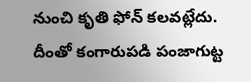నుంచి కృతి ఫోన్ కలవట్లేదు. దీంతో కంగారుపడి పంజాగుట్ట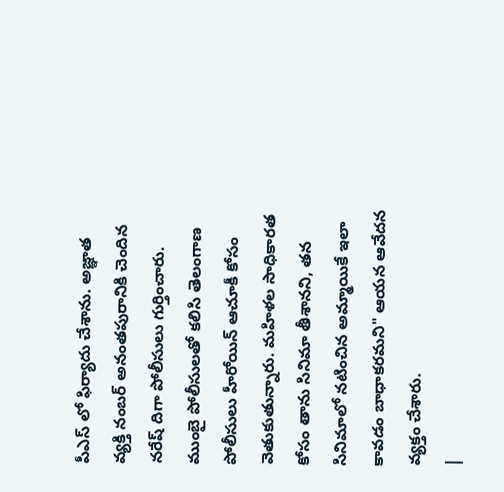పీఎస్ లో ఫిర్యాదు చేశాను. అజ్ఞాత వ్యక్తి నంబర్ అనంతపురానికి చెందిన నరేష్ దిగా పోలీసులు గుర్తించారు. ముంబై పోలీసులతో కలిసి తెలంగాణ పోలీసులు హీరోయిన్ ఆచూకీ కోసం వెతుకుతున్నారు. మహిళల సాధికారత కోసం తాను సినిమా తీశానని, తన సినిమాలో నటించిన అమ్మాయికే ఇలా కావడం బాధాకరమని" ఆయన ఆవేదన వ్యక్తం చేశారు.
|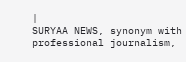|
SURYAA NEWS, synonym with professional journalism,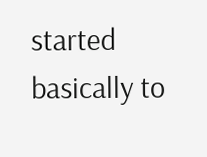started basically to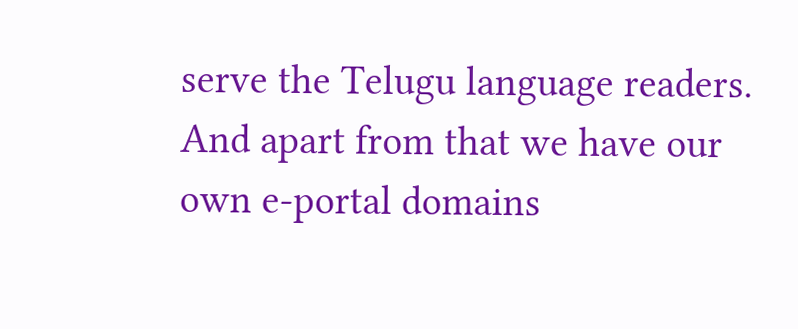serve the Telugu language readers. And apart from that we have our own e-portal domains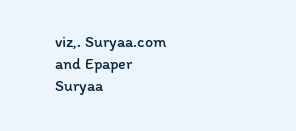viz,. Suryaa.com and Epaper Suryaa